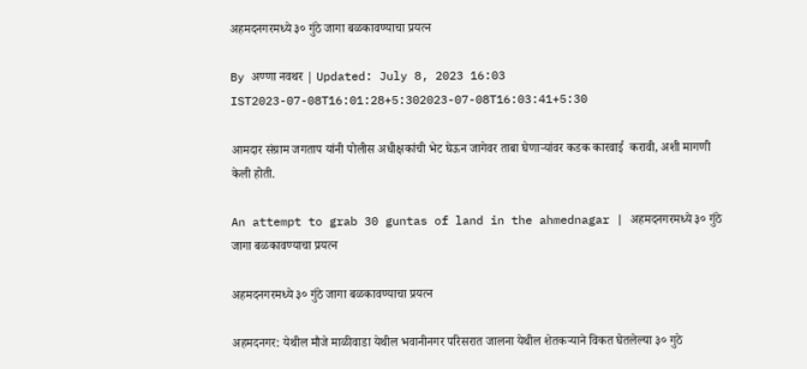अहमदनगरमध्ये ३० गुंठे जागा बळकावण्याचा प्रयत्न

By अण्णा नवथर | Updated: July 8, 2023 16:03 IST2023-07-08T16:01:28+5:302023-07-08T16:03:41+5:30

आमदार संग्राम जगताप यांनी पोलीस अधीक्षकांची भेट घेऊन जागेवर ताबा घेणाऱ्यांवर कडक कारवाई  करावी, अशी मागणी केली होती.

An attempt to grab 30 guntas of land in the ahmednagar | अहमदनगरमध्ये ३० गुंठे जागा बळकावण्याचा प्रयत्न

अहमदनगरमध्ये ३० गुंठे जागा बळकावण्याचा प्रयत्न

अहमदनगर: येथील मौजे माळीवाडा येथील भवानीनगर परिसरात जालना येथील शेतकऱ्याने विकत घेतलेल्या ३० गुठे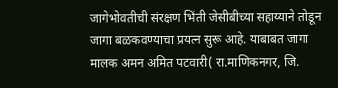जागेभोवतीची संरक्षण भिंती जेसीबीच्या सहाय्याने तोडून जागा बळकवण्याचा प्रयत्न सुरू आहे. याबाबत जागा मालक अमन अमित पटवारी( रा.माणिकनगर, जि.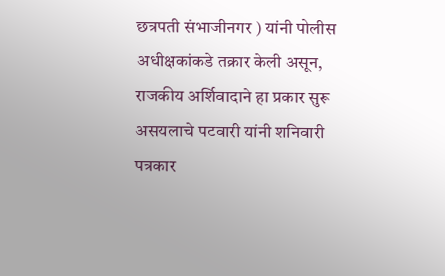छत्रपती संभाजीनगर ) यांनी पोलीस अधीक्षकांकडे तक्रार केली असून, राजकीय अर्शिवादाने हा प्रकार सुरू असयलाचे पटवारी यांनी शनिवारी पत्रकार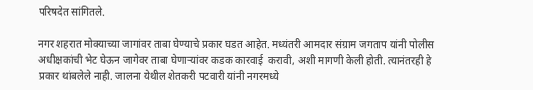परिषदेत सांगितले.

नगर शहरात मोक्याच्या जागांवर ताबा घेण्याचे प्रकार घडत आहेत. मध्यंतरी आमदार संग्राम जगताप यांनी पोलीस अधीक्षकांची भेट घेऊन जागेवर ताबा घेणाऱ्यांवर कडक कारवाई  करावी, अशी मागणी केली होती. त्यानंतरही हे प्रकार थांबलेले नाही. जालना येथील शेतकरी पटवारी यांनी नगरमध्ये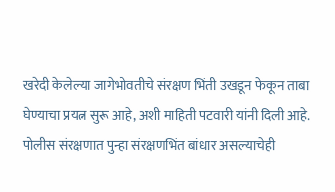खरेदी केलेल्या जागेभोवतीचे संरक्षण भिंती उखडून फेकून ताबा घेण्याचा प्रयत्न सुरू आहे, अशी माहिती पटवारी यांनी दिली आहे. पोलीस संरक्षणात पुन्हा संरक्षणभिंत बांधार असल्याचेही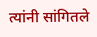त्यांनी सांगितले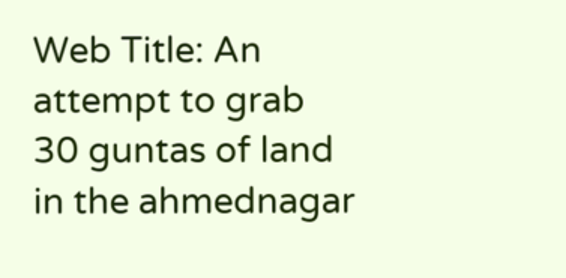Web Title: An attempt to grab 30 guntas of land in the ahmednagar